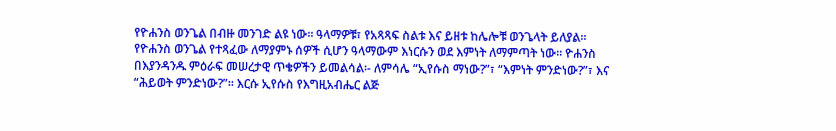የዮሐንስ ወንጌል በብዙ መንገድ ልዩ ነው፡፡ ዓላማዎቹ፣ የአጻጻፍ ስልቱ እና ይዘቱ ከሌሎቹ ወንጌላት ይለያል፡፡ የዮሐንስ ወንጌል የተጻፈው ለማያምኑ ሰዎች ሲሆን ዓላማውም እነርሱን ወደ እምነት ለማምጣት ነው፡፡ ዮሐንስ በእያንዳንዱ ምዕራፍ መሠረታዊ ጥቄዎችን ይመልሳል፡- ለምሳሌ “ኢየሱስ ማነው?”፣ “እምነት ምንድነው?”፣ እና “ሕይወት ምንድነው?”፡፡ እርሱ ኢየሱስ የእግዚአብሔር ልጅ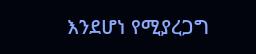እንደሆነ የሚያረጋግ